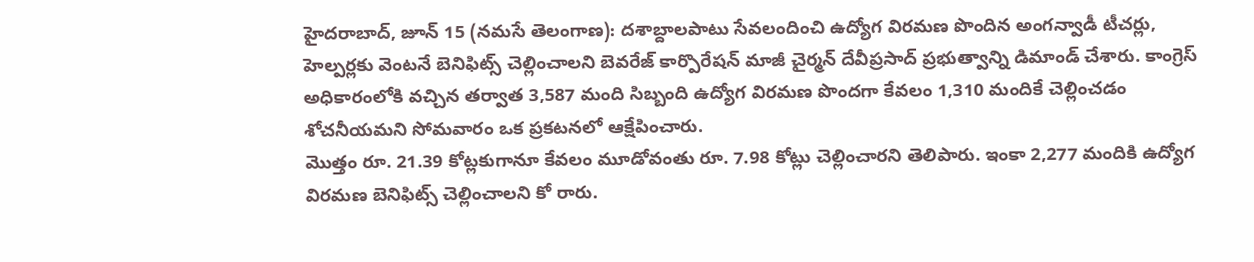హైదరాబాద్, జూన్ 15 (నమసే తెలంగాణ): దశాబ్దాలపాటు సేవలందించి ఉద్యోగ విరమణ పొందిన అంగన్వాడీ టీచర్లు, హెల్పర్లకు వెంటనే బెనిఫిట్స్ చెల్లించాలని బెవరేజ్ కార్పొరేషన్ మాజీ చైర్మన్ దేవీప్రసాద్ ప్రభుత్వాన్ని డిమాండ్ చేశారు. కాంగ్రెస్ అధికారంలోకి వచ్చిన తర్వాత 3,587 మంది సిబ్బంది ఉద్యోగ విరమణ పొందగా కేవలం 1,310 మందికే చెల్లించడం శోచనీయమని సోమవారం ఒక ప్రకటనలో ఆక్షేపించారు.
మొత్తం రూ. 21.39 కోట్లకుగానూ కేవలం మూడోవంతు రూ. 7.98 కోట్లు చెల్లించారని తెలిపారు. ఇంకా 2,277 మందికి ఉద్యోగ విరమణ బెనిఫిట్స్ చెల్లించాలని కో రారు.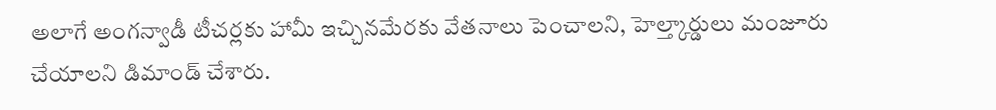అలాగే అంగన్వాడీ టీచర్లకు హామీ ఇచ్చినమేరకు వేతనాలు పెంచాలని, హెల్త్కార్డులు మంజూరు చేయాలని డిమాండ్ చేశారు.